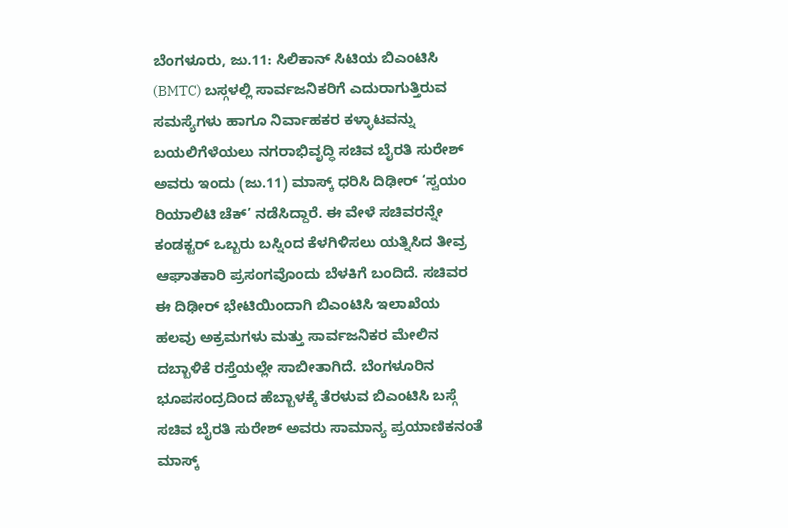ಬೆಂಗಳೂರು, ಜು.11: ಸಿಲಿಕಾನ್ ಸಿಟಿಯ ಬಿಎಂಟಿಸಿ (BMTC) ಬಸ್ಗಳಲ್ಲಿ ಸಾರ್ವಜನಿಕರಿಗೆ ಎದುರಾಗುತ್ತಿರುವ ಸಮಸ್ಯೆಗಳು ಹಾಗೂ ನಿರ್ವಾಹಕರ ಕಳ್ಳಾಟವನ್ನು ಬಯಲಿಗೆಳೆಯಲು ನಗರಾಭಿವೃದ್ಧಿ ಸಚಿವ ಬೈರತಿ ಸುರೇಶ್ ಅವರು ಇಂದು (ಜು.11) ಮಾಸ್ಕ್ ಧರಿಸಿ ದಿಢೀರ್ ‘ಸ್ವಯಂ ರಿಯಾಲಿಟಿ ಚೆಕ್’ ನಡೆಸಿದ್ದಾರೆ. ಈ ವೇಳೆ ಸಚಿವರನ್ನೇ ಕಂಡಕ್ಟರ್ ಒಬ್ಬರು ಬಸ್ನಿಂದ ಕೆಳಗಿಳಿಸಲು ಯತ್ನಿಸಿದ ತೀವ್ರ ಆಘಾತಕಾರಿ ಪ್ರಸಂಗವೊಂದು ಬೆಳಕಿಗೆ ಬಂದಿದೆ. ಸಚಿವರ ಈ ದಿಢೀರ್ ಭೇಟಿಯಿಂದಾಗಿ ಬಿಎಂಟಿಸಿ ಇಲಾಖೆಯ ಹಲವು ಅಕ್ರಮಗಳು ಮತ್ತು ಸಾರ್ವಜನಿಕರ ಮೇಲಿನ ದಬ್ಬಾಳಿಕೆ ರಸ್ತೆಯಲ್ಲೇ ಸಾಬೀತಾಗಿದೆ. ಬೆಂಗಳೂರಿನ ಭೂಪಸಂದ್ರದಿಂದ ಹೆಬ್ಬಾಳಕ್ಕೆ ತೆರಳುವ ಬಿಎಂಟಿಸಿ ಬಸ್ಗೆ ಸಚಿವ ಬೈರತಿ ಸುರೇಶ್ ಅವರು ಸಾಮಾನ್ಯ ಪ್ರಯಾಣಿಕನಂತೆ ಮಾಸ್ಕ್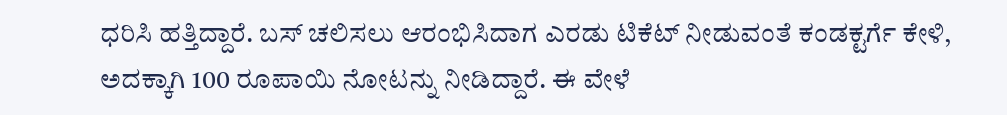ಧರಿಸಿ ಹತ್ತಿದ್ದಾರೆ. ಬಸ್ ಚಲಿಸಲು ಆರಂಭಿಸಿದಾಗ ಎರಡು ಟಿಕೆಟ್ ನೀಡುವಂತೆ ಕಂಡಕ್ಟರ್ಗೆ ಕೇಳಿ, ಅದಕ್ಕಾಗಿ 100 ರೂಪಾಯಿ ನೋಟನ್ನು ನೀಡಿದ್ದಾರೆ. ಈ ವೇಳೆ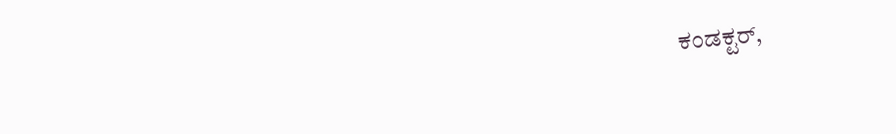ಕಂಡಕ್ಟರ್,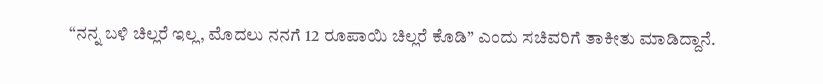“ನನ್ನ ಬಳಿ ಚಿಲ್ಲರೆ ಇಲ್ಲ, ಮೊದಲು ನನಗೆ 12 ರೂಪಾಯಿ ಚಿಲ್ಲರೆ ಕೊಡಿ” ಎಂದು ಸಚಿವರಿಗೆ ತಾಕೀತು ಮಾಡಿದ್ದಾನೆ.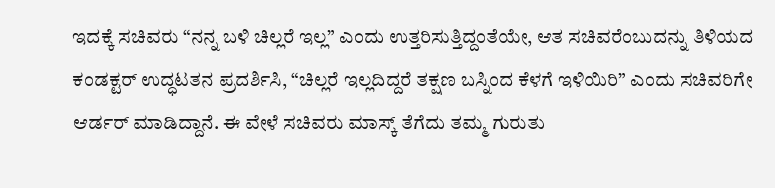ಇದಕ್ಕೆ ಸಚಿವರು “ನನ್ನ ಬಳಿ ಚಿಲ್ಲರೆ ಇಲ್ಲ” ಎಂದು ಉತ್ತರಿಸುತ್ತಿದ್ದಂತೆಯೇ, ಆತ ಸಚಿವರೆಂಬುದನ್ನು ತಿಳಿಯದ ಕಂಡಕ್ಟರ್ ಉದ್ಧಟತನ ಪ್ರದರ್ಶಿಸಿ, “ಚಿಲ್ಲರೆ ಇಲ್ಲದಿದ್ದರೆ ತಕ್ಷಣ ಬಸ್ನಿಂದ ಕೆಳಗೆ ಇಳಿಯಿರಿ” ಎಂದು ಸಚಿವರಿಗೇ ಆರ್ಡರ್ ಮಾಡಿದ್ದಾನೆ. ಈ ವೇಳೆ ಸಚಿವರು ಮಾಸ್ಕ್ ತೆಗೆದು ತಮ್ಮ ಗುರುತು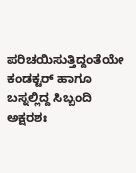ಪರಿಚಯಿಸುತ್ತಿದ್ದಂತೆಯೇ ಕಂಡಕ್ಟರ್ ಹಾಗೂ ಬಸ್ನಲ್ಲಿದ್ದ ಸಿಬ್ಬಂದಿ ಅಕ್ಷರಶಃ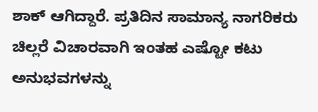ಶಾಕ್ ಆಗಿದ್ದಾರೆ. ಪ್ರತಿದಿನ ಸಾಮಾನ್ಯ ನಾಗರಿಕರು ಚಿಲ್ಲರೆ ವಿಚಾರವಾಗಿ ಇಂತಹ ಎಷ್ಟೋ ಕಟು ಅನುಭವಗಳನ್ನು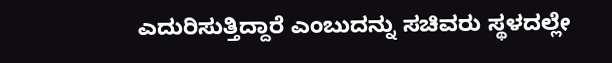ಎದುರಿಸುತ್ತಿದ್ದಾರೆ ಎಂಬುದನ್ನು ಸಚಿವರು ಸ್ಥಳದಲ್ಲೇ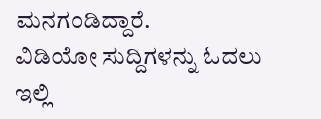ಮನಗಂಡಿದ್ದಾರೆ.
ವಿಡಿಯೋ ಸುದ್ದಿಗಳನ್ನು ಓದಲು ಇಲ್ಲಿ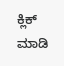ಕ್ಲಿಕ್ ಮಾಡಿ